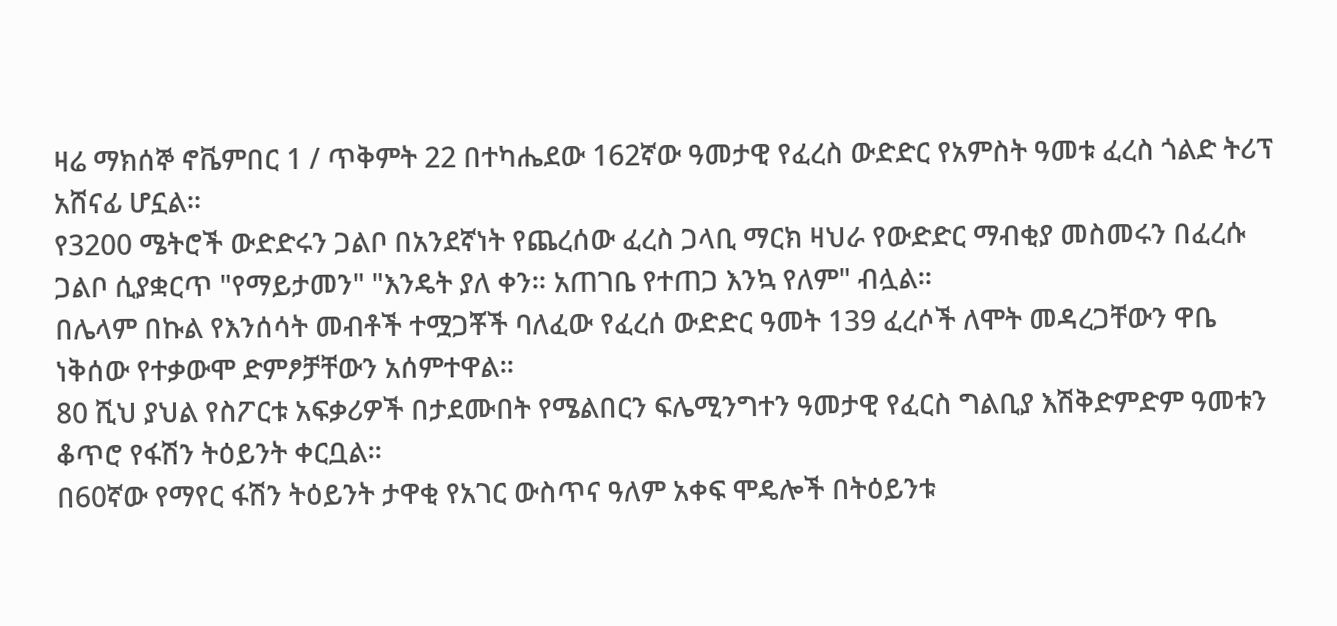ዛሬ ማክሰኞ ኖቬምበር 1 / ጥቅምት 22 በተካሔደው 162ኛው ዓመታዊ የፈረስ ውድድር የአምስት ዓመቱ ፈረስ ጎልድ ትሪፕ አሸናፊ ሆኗል።
የ3200 ሜትሮች ውድድሩን ጋልቦ በአንደኛነት የጨረሰው ፈረስ ጋላቢ ማርክ ዛህራ የውድድር ማብቂያ መስመሩን በፈረሱ ጋልቦ ሲያቋርጥ "የማይታመን" "እንዴት ያለ ቀን። አጠገቤ የተጠጋ እንኳ የለም" ብሏል።
በሌላም በኩል የእንሰሳት መብቶች ተሟጋቾች ባለፈው የፈረሰ ውድድር ዓመት 139 ፈረሶች ለሞት መዳረጋቸውን ዋቤ ነቅሰው የተቃውሞ ድምፆቻቸውን አሰምተዋል።
80 ሺህ ያህል የስፖርቱ አፍቃሪዎች በታደሙበት የሜልበርን ፍሌሚንግተን ዓመታዊ የፈርስ ግልቢያ እሽቅድምድም ዓመቱን ቆጥሮ የፋሽን ትዕይንት ቀርቧል።
በ60ኛው የማየር ፋሽን ትዕይንት ታዋቂ የአገር ውስጥና ዓለም አቀፍ ሞዴሎች በትዕይንቱ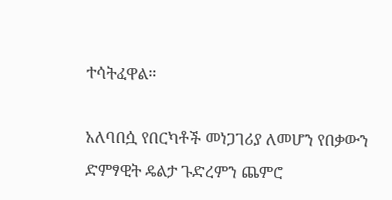ተሳትፈዋል።

አለባበሷ የበርካቶች መነጋገሪያ ለመሆን የበቃውን ድምፃዊት ዴልታ ጉድረምን ጨምሮ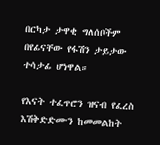በርካታ ታዋቂ ግለሰቦችም በየፊናቸው የፋሽን ታይታው ተሳታፊ ሆነዋል።

የእናት ተፈጥሮን ዝናብ የፈረስ እሽቅድድሙን ከመመልከት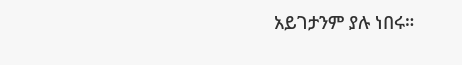አይገታንም ያሉ ነበሩ።